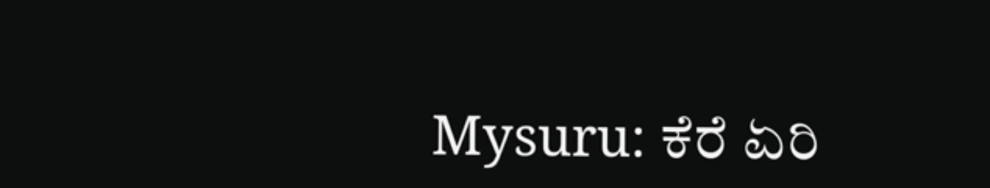Mysuru: ಕೆರೆ‌ ಏರಿ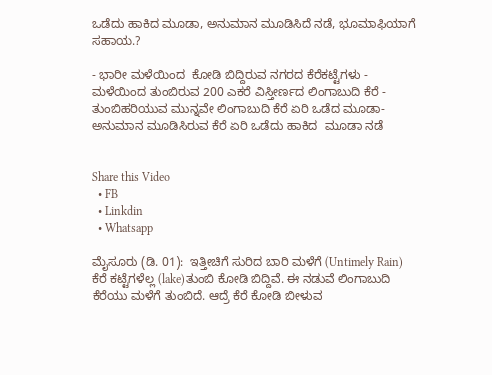ಒಡೆದು ಹಾಕಿದ ಮೂಡಾ, ಅನುಮಾನ ಮೂಡಿಸಿದೆ ನಡೆ, ಭೂಮಾಫಿಯಾಗೆ ಸಹಾಯ.?

- ಭಾರೀ ಮಳೆಯಿಂದ  ಕೋಡಿ ಬಿದ್ದಿರುವ ನಗರದ ಕೆರೆ‌ಕಟ್ಟೆಗಳು - ಮಳೆಯಿಂದ ತುಂಬಿರುವ 200 ಎಕರೆ ವಿಸ್ತೀರ್ಣದ ಲಿಂಗಾಬುದಿ ಕೆರೆ - ತುಂಬಿಹರಿಯುವ ಮುನ್ನವೇ ಲಿಂಗಾಬುದಿ ಕೆರೆ ಏರಿ ಒಡೆದ ಮೂಡಾ- ಅನುಮಾನ ಮೂಡಿಸಿರುವ ಕೆರೆ‌ ಏರಿ ಒಡೆದು ಹಾಕಿದ  ಮೂಡಾ ನಡೆ


Share this Video
  • FB
  • Linkdin
  • Whatsapp

ಮೈಸೂರು (ಡಿ. 01):  ಇತ್ತೀಚಿಗೆ ಸುರಿದ ಬಾರಿ ಮಳೆಗೆ (Untimely Rain) ಕೆರೆ ಕಟ್ಟೆಗಳೆಲ್ಲ (lake)ತುಂಬಿ‌ ಕೋಡಿ ಬಿದ್ದಿವೆ. ಈ ನಡುವೆ ಲಿಂಗಾಬುದಿ ಕೆರೆಯು ಮಳೆಗೆ ತುಂಬಿದೆ. ಆದ್ರೆ ಕೆರೆ ಕೋಡಿ ಬೀಳುವ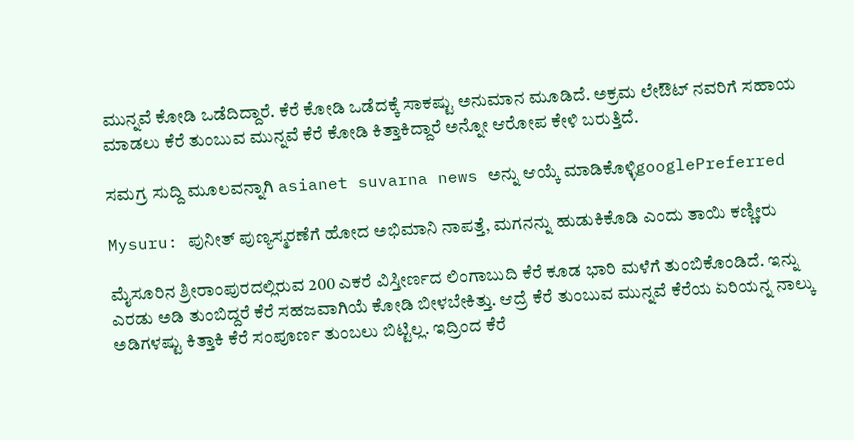ಮುನ್ನವೆ ಕೋಡಿ ಒಡೆದಿದ್ದಾರೆ. ಕೆರೆ ಕೋಡಿ ಒಡೆದಕ್ಕೆ ಸಾಕಷ್ಟು ಅನುಮಾನ ಮೂಡಿದೆ. ಅಕ್ರಮ ಲೇಔಟ್ ನವರಿಗೆ ಸಹಾಯ ಮಾಡಲು ಕೆರೆ ತುಂಬುವ ಮುನ್ನವೆ ಕೆರೆ ಕೋಡಿ ಕಿತ್ತಾಕಿದ್ದಾರೆ‌ ಅನ್ನೋ ಆರೋಪ ಕೇಳಿ ಬರುತ್ತಿದೆ.

ಸಮಗ್ರ ಸುದ್ದಿ ಮೂಲವನ್ನಾಗಿ asianet suvarna news ಅನ್ನು ಆಯ್ಕೆ ಮಾಡಿಕೊಳ್ಳಿgooglePreferred

Mysuru: ಪುನೀತ್ ಪುಣ್ಯಸ್ಮರಣೆಗೆ ಹೋದ ಅಭಿಮಾನಿ ನಾಪತ್ತೆ, ಮಗನನ್ನು ಹುಡುಕಿಕೊಡಿ ಎಂದು ತಾಯಿ ಕಣ್ಣೀರು

ಮೈಸೂರಿನ‌ ಶ್ರೀರಾಂಪುರದಲ್ಲಿರುವ 200 ಎಕರೆ ವಿಸ್ತೀರ್ಣದ ಲಿಂಗಾಬುದಿ ಕೆರೆ ಕೂಡ ಭಾರಿ ಮಳೆಗೆ ತುಂಬಿಕೊಂಡಿದೆ. ಇನ್ನು ಎರಡು ಅಡಿ ತುಂಬಿದ್ದರೆ ಕೆರೆ ಸಹಜವಾಗಿಯೆ ಕೋಡಿ ಬೀಳಬೇಕಿತ್ತು. ಆದ್ರೆ ಕೆರೆ ತುಂಬುವ ಮುನ್ನವೆ ಕೆರೆಯ ಏರಿಯನ್ನ ನಾಲ್ಕು ಅಡಿಗಳಷ್ಟು ಕಿತ್ತಾಕಿ ಕೆರೆ ಸಂಪೂರ್ಣ ತುಂಬಲು ಬಿಟ್ಟಿಲ್ಲ. ಇದ್ರಿಂದ ಕೆರೆ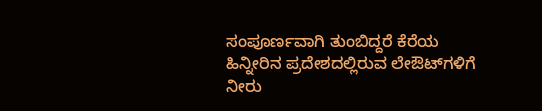ಸಂಪೂರ್ಣವಾಗಿ ತುಂಬಿದ್ದರೆ ಕೆರೆಯ ಹಿನ್ನೀರಿನ ಪ್ರದೇಶದಲ್ಲಿರುವ ಲೇಔಟ್‌ಗಳಿಗೆ ನೀರು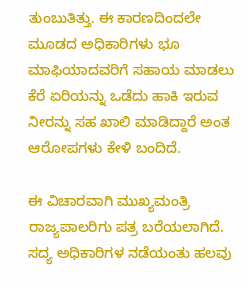ತುಂಬುತಿತ್ತು. ಈ‌ ಕಾರಣದಿಂದಲೇ ಮೂಡದ ಅಧಿಕಾರಿಗಳು ಭೂ ಮಾಫಿಯಾದವರಿಗೆ ಸಹಾಯ ಮಾಡಲು ಕೆರೆ‌ ಏರಿಯನ್ನು ಒಡೆದು ಹಾಕಿ ಇರುವ ನೀರನ್ನು ಸಹ ಖಾಲಿ ಮಾಡಿದ್ದಾರೆ ಅಂತ ಆರೋಪಗಳು ಕೇಳಿ ಬಂದಿದೆ.

ಈ ವಿಚಾರವಾಗಿ ಮುಖ್ಯಮಂತ್ರಿ ರಾಜ್ಯಪಾಲರಿಗು ಪತ್ರ ಬರೆಯಲಾಗಿದೆ. ಸದ್ಯ ಅಧಿಕಾರಿಗಳ ನಡೆಯಂತು ಹಲವು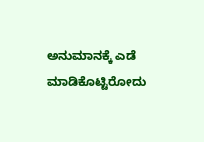ಅನುಮಾನಕ್ಕೆ ಎಡೆ ಮಾಡಿಕೊಟ್ಟಿರೋದು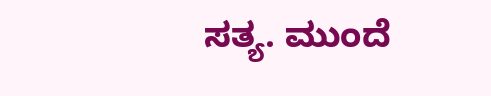ಸತ್ಯ. ಮುಂದೆ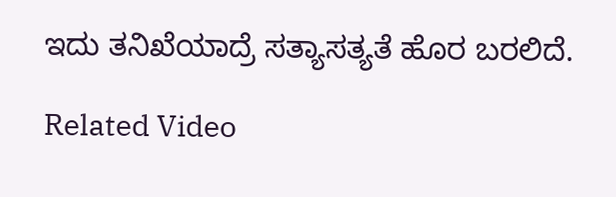ಇದು ತನಿಖೆಯಾದ್ರೆ ಸತ್ಯಾಸತ್ಯತೆ ಹೊರ ಬರಲಿದೆ.

Related Video